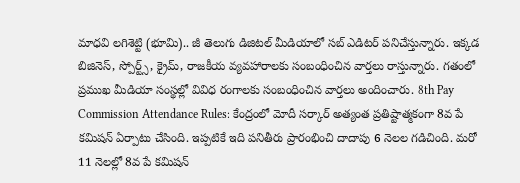మాధవి లగిశెట్టి (భూమి).. జీ తెలుగు డిజిటల్ మీడియాలో సబ్ ఎడిటర్ పనిచేస్తున్నారు. ఇక్కడ బిజినెస్, స్పోర్ట్స్, క్రైమ్, రాజకీయ వ్యవహారాలకు సంబంధించిన వార్తలు రాస్తున్నారు. గతంలో ప్రముఖ మీడియా సంస్థల్లో వివిధ రంగాలకు సంబంధించిన వార్తలు అందించారు. 8th Pay Commission Attendance Rules: కేంద్రంలో మోదీ సర్కార్ అత్యంత ప్రతిష్టాత్మకంగా 8వ పే కమిషన్ ఏర్పాటు చేసింది. ఇప్పటికే ఇది పనితీరు ప్రారంభించి దాదాపు 6 నెలల గడిచింది. మరో 11 నెలల్లో 8వ పే కమిషన్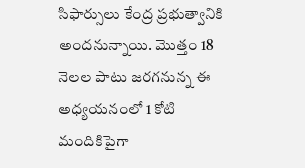సిఫార్సులు కేంద్ర ప్రభుత్వానికి అందనున్నాయి. మొత్తం 18 నెలల పాటు జరగనున్న ఈ అధ్యయనంలో 1 కోటి మందికిపైగా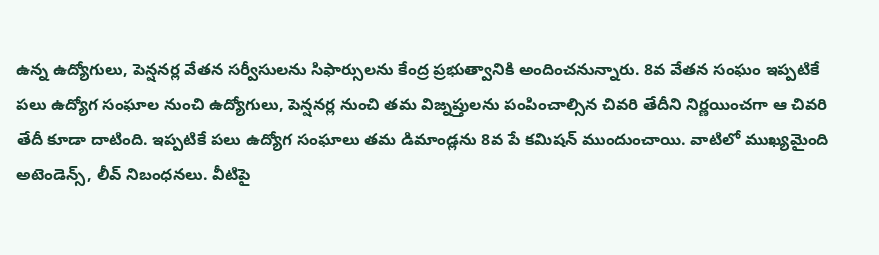ఉన్న ఉద్యోగులు, పెన్షనర్ల వేతన సర్వీసులను సిఫార్సులను కేంద్ర ప్రభుత్వానికి అందించనున్నారు. 8వ వేతన సంఘం ఇప్పటికే పలు ఉద్యోగ సంఘాల నుంచి ఉద్యోగులు, పెన్షనర్ల నుంచి తమ విజ్నప్తులను పంపించాల్సిన చివరి తేదీని నిర్ణయించగా ఆ చివరి తేదీ కూడా దాటింది. ఇప్పటికే పలు ఉద్యోగ సంఘాలు తమ డిమాండ్లను 8వ పే కమిషన్ ముందుంచాయి. వాటిలో ముఖ్యమైంది అటెండెన్స్, లీవ్ నిబంధనలు. వీటిపై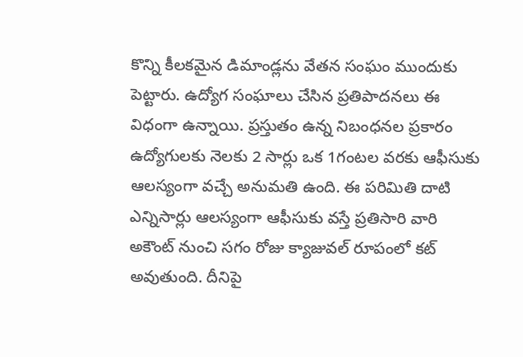కొన్ని కీలకమైన డిమాండ్లను వేతన సంఘం ముందుకు పెట్టారు. ఉద్యోగ సంఘాలు చేసిన ప్రతిపాదనలు ఈ విధంగా ఉన్నాయి. ప్రస్తుతం ఉన్న నిబంధనల ప్రకారం ఉద్యోగులకు నెలకు 2 సార్లు ఒక 1గంటల వరకు ఆఫీసుకు ఆలస్యంగా వచ్చే అనుమతి ఉంది. ఈ పరిమితి దాటి ఎన్నిసార్లు ఆలస్యంగా ఆఫీసుకు వస్తే ప్రతిసారి వారి అకౌంట్ నుంచి సగం రోజు క్యాజువల్ రూపంలో కట్ అవుతుంది. దీనిపై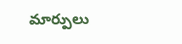మార్పులు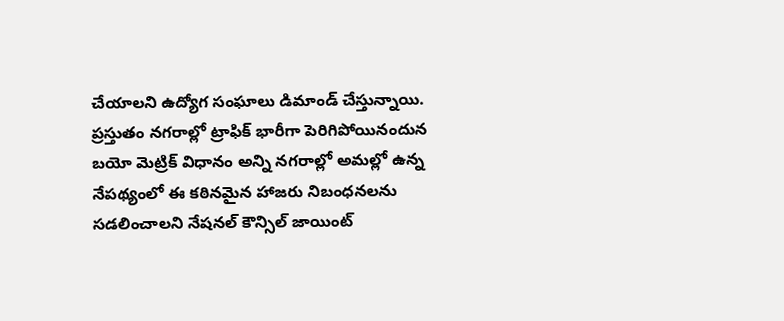చేయాలని ఉద్యోగ సంఘాలు డిమాండ్ చేస్తున్నాయి. ప్రస్తుతం నగరాల్లో ట్రాఫిక్ భారీగా పెరిగిపోయినందున బయో మెట్రిక్ విధానం అన్ని నగరాల్లో అమల్లో ఉన్న నేపథ్యంలో ఈ కఠినమైన హాజరు నిబంధనలను సడలించాలని నేషనల్ కౌన్సిల్ జాయింట్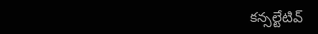కన్సల్టేటివ్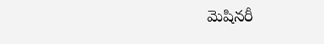మెషినరీ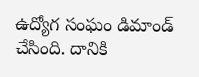ఉద్యోగ సంఘం డిమాండ్ చేసింది. దానికి